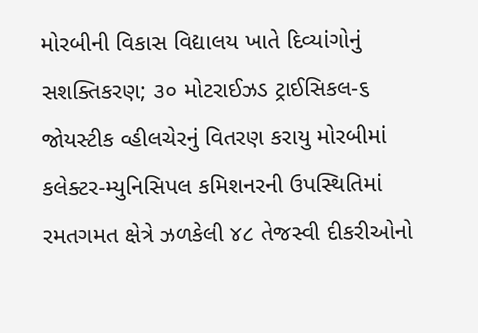મોરબીની વિકાસ વિદ્યાલય ખાતે દિવ્યાંગોનું સશક્તિકરણ; ૩૦ મોટરાઈઝડ ટ્રાઈસિકલ-૬ જોયસ્ટીક વ્હીલચેરનું વિતરણ કરાયુ મોરબીમાં કલેક્ટર-મ્યુનિસિપલ કમિશનરની ઉપસ્થિતિમાં રમતગમત ક્ષેત્રે ઝળકેલી ૪૮ તેજસ્વી દીકરીઓનો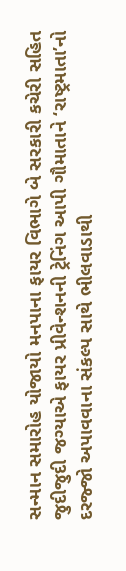સન્માન સમારોહ યોજાયો મનપાના ફાયર વિભાગે બે સરકારી કચેરી સહિત જુદીજુદી જગ્યાએ ફાયર પ્રીવેન્શનની ટ્રેનિંગ આપી ગૌમાતાને ‘રાષ્ટ્રમાતા’નો દરજ્જો અપાવવાના સંકલ્પ સાથે ભીલવાડાથી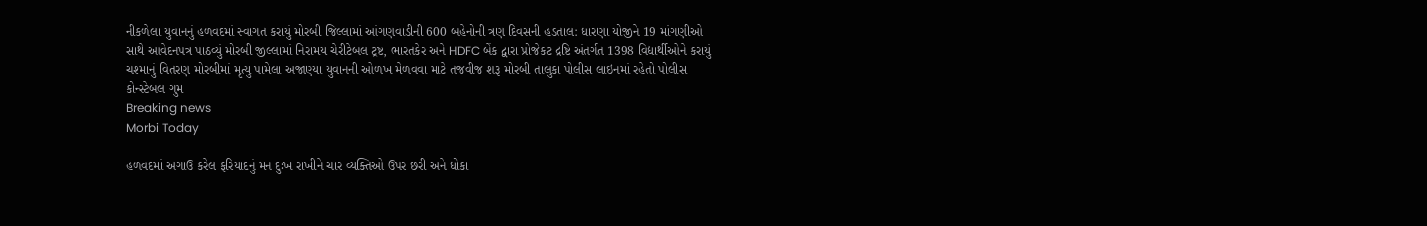નીકળેલા યુવાનનું હળવદમાં સ્વાગત કરાયું મોરબી જિલ્લામાં આંગણવાડીની 600 બહેનોની ત્રણ દિવસની હડતાલ: ધારણા યોજીને 19 માંગણીઓ સાથે આવેદનપત્ર પાઠવ્યું મોરબી જીલ્લામાં નિરામય ચેરીટેબલ ટ્રષ્ટ, ભારતકેર અને HDFC બેંક દ્વારા પ્રોજેકટ દ્રષ્ટિ અંતર્ગત 1398 વિદ્યાર્થીઓને કરાયું ચશ્માનું વિતરણ મોરબીમાં મૃત્યુ પામેલા અજાણ્યા યુવાનની ઓળખ મેળવવા માટે તજવીજ શરૂ મોરબી તાલુકા પોલીસ લાઇનમાં રહેતો પોલીસ કોન્સ્ટેબલ ગુમ
Breaking news
Morbi Today

હળવદમાં અગાઉ કરેલ ફરિયાદનું મન દુઃખ રાખીને ચાર વ્યક્તિઓ ઉપર છરી અને ધોકા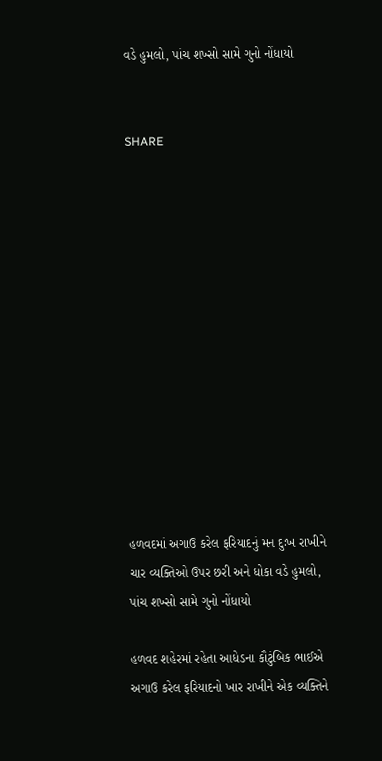વડે હુમલો, પાંચ શખ્સો સામે ગુનો નોંધાયો


SHARE













હળવદમાં અગાઉ કરેલ ફરિયાદનું મન દુઃખ રાખીને ચાર વ્યક્તિઓ ઉપર છરી અને ધોકા વડે હુમલો, પાંચ શખ્સો સામે ગુનો નોંધાયો

હળવદ શહેરમાં રહેતા આધેડના કૌટુંબિક ભાઈએ અગાઉ કરેલ ફરિયાદનો ખાર રાખીને એક વ્યક્તિને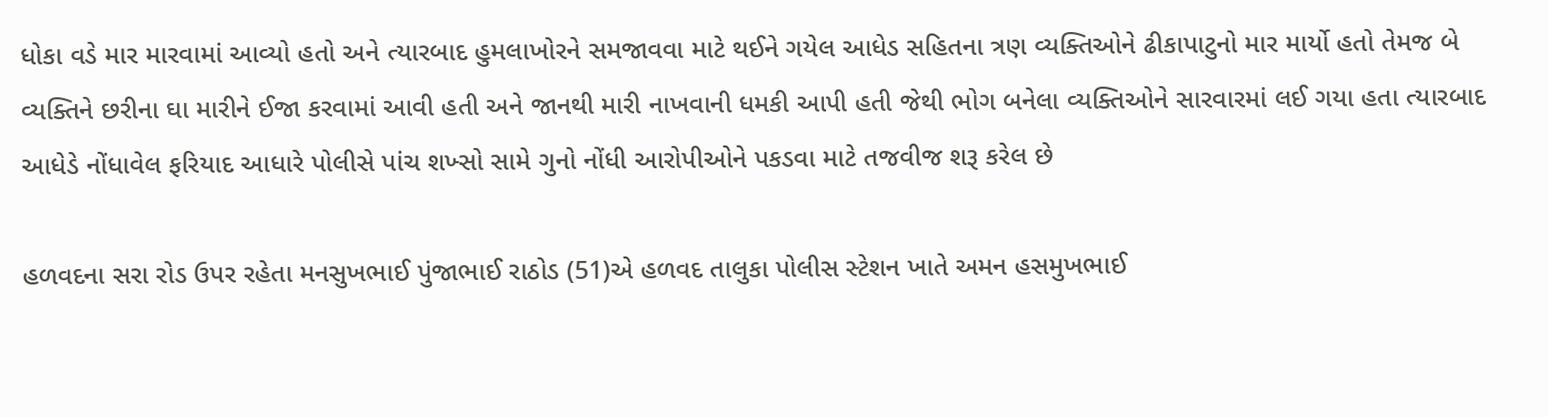ધોકા વડે માર મારવામાં આવ્યો હતો અને ત્યારબાદ હુમલાખોરને સમજાવવા માટે થઈને ગયેલ આધેડ સહિતના ત્રણ વ્યક્તિઓને ઢીકાપાટુનો માર માર્યો હતો તેમજ બે વ્યક્તિને છરીના ઘા મારીને ઈજા કરવામાં આવી હતી અને જાનથી મારી નાખવાની ધમકી આપી હતી જેથી ભોગ બનેલા વ્યક્તિઓને સારવારમાં લઈ ગયા હતા ત્યારબાદ આધેડે નોંધાવેલ ફરિયાદ આધારે પોલીસે પાંચ શખ્સો સામે ગુનો નોંધી આરોપીઓને પકડવા માટે તજવીજ શરૂ કરેલ છે

હળવદના સરા રોડ ઉપર રહેતા મનસુખભાઈ પુંજાભાઈ રાઠોડ (51)એ હળવદ તાલુકા પોલીસ સ્ટેશન ખાતે અમન હસમુખભાઈ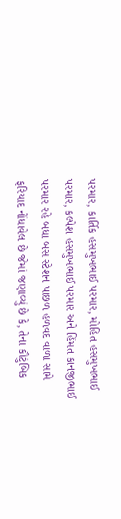પરમાર, કાર્તિક હસમુખભાઈ પરમાર, મોહિત હસમુખભાઈ પરમાર, કલ્પેશ હસમુખભાઈ પરમાર અને હિંમત કાનજીભાઈ પરમાર રહે બધા બસ સ્ટેશન પાછળ હળવદ વાળા સામે ફરિયાદ નોંધાવેલ છે જેમાં જણાવ્યું છે કે, તેના કૌટુંબિક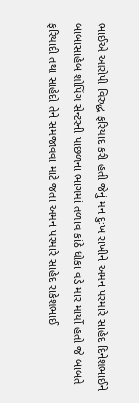ભાઈએ આરોપી વિરુદ્ધ ફરિયાદ કરી હતી જેનું મન દુઃખ રાખીને અમન પરમારે સાહેદ દિનેશભાઈને બાબાસાહેબ શોપિંગ સેન્ટરની પાછળના ભાગમાં તળાવ કાંઠે ધોકા વડે માર માર્યો હતો જે બાબતે ફરિયાદી તથા સાહેદો તેને સમજાવવા માટે જતા અમન પરમારે સાહેદ રાકેશભાઈ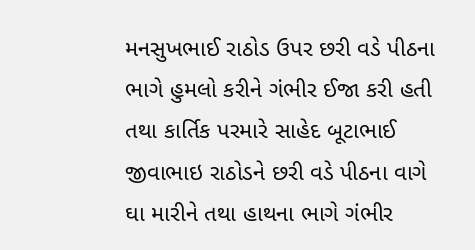મનસુખભાઈ રાઠોડ ઉપર છરી વડે પીઠના ભાગે હુમલો કરીને ગંભીર ઈજા કરી હતી તથા કાર્તિક પરમારે સાહેદ બૂટાભાઈ જીવાભાઇ રાઠોડને છરી વડે પીઠના વાગે ઘા મારીને તથા હાથના ભાગે ગંભીર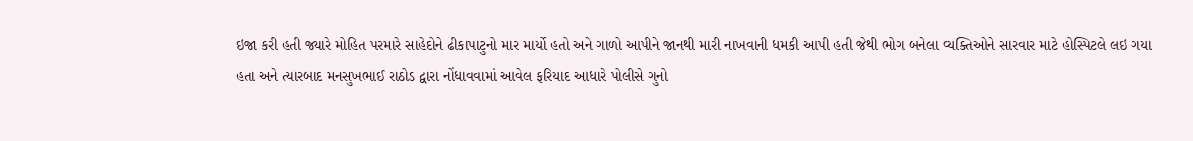ઇજા કરી હતી જ્યારે મોહિત પરમારે સાહેદોને ઢીકાપાટુનો માર માર્યો હતો અને ગાળો આપીને જાનથી મારી નાખવાની ધમકી આપી હતી જેથી ભોગ બનેલા વ્યક્તિઓને સારવાર માટે હોસ્પિટલે લઇ ગયા હતા અને ત્યારબાદ મનસુખભાઈ રાઠોડ દ્વારા નોંધાવવામાં આવેલ ફરિયાદ આધારે પોલીસે ગુનો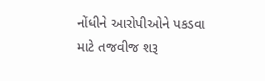નોંધીને આરોપીઓને પકડવા માટે તજવીજ શરૂ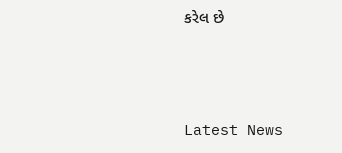કરેલ છે




Latest News